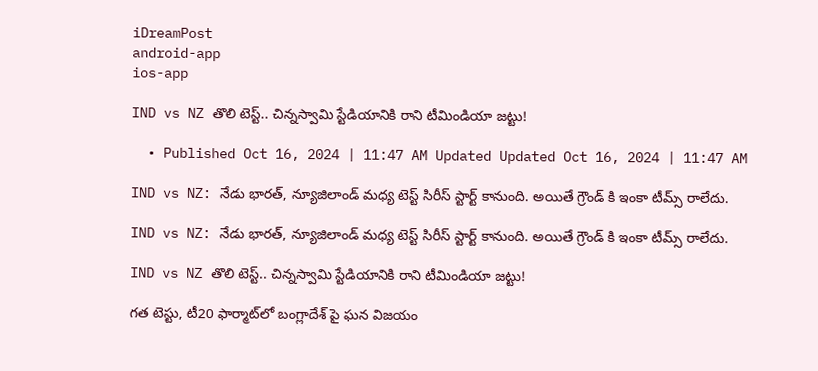iDreamPost
android-app
ios-app

IND vs NZ తొలి టెస్ట్‌.. చిన్నస్వామి స్టేడియానికి రాని టీమిండియా జట్టు!

  • Published Oct 16, 2024 | 11:47 AM Updated Updated Oct 16, 2024 | 11:47 AM

IND vs NZ: నేడు భారత్, న్యూజిలాండ్ మధ్య టెస్ట్ సిరీస్ స్టార్ట్ కానుంది. అయితే గ్రౌండ్ కి ఇంకా టీమ్స్ రాలేదు.

IND vs NZ: నేడు భారత్, న్యూజిలాండ్ మధ్య టెస్ట్ సిరీస్ స్టార్ట్ కానుంది. అయితే గ్రౌండ్ కి ఇంకా టీమ్స్ రాలేదు.

IND vs NZ తొలి టెస్ట్‌.. చిన్నస్వామి స్టేడియానికి రాని టీమిండియా జట్టు!

గత టెస్టు, టీ20 ఫార్మాట్‌లో బంగ్లాదేశ్ పై ఘన విజయం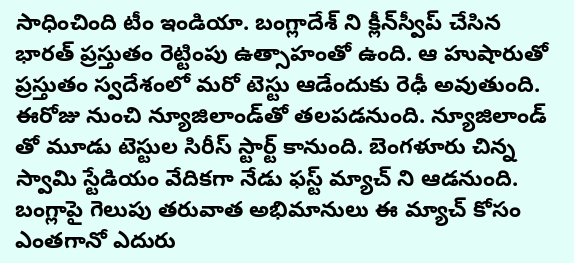సాధించింది టీం ఇండియా. బంగ్లాదేశ్ ని క్లీన్‌స్వీప్ చేసిన భారత్ ప్రస్తుతం రెట్టింపు ఉత్సాహంతో ఉంది. ఆ హుషారుతో ప్రస్తుతం స్వదేశంలో మరో టెస్టు ఆడేందుకు రెఢీ అవుతుంది. ఈరోజు నుంచి న్యూజిలాండ్‌తో తలపడనుంది. న్యూజిలాండ్ తో మూడు టెస్టుల సిరీస్‌ స్టార్ట్ కానుంది. బెంగళూరు చిన్న స్వామి స్టేడియం వేదికగా నేడు ఫస్ట్ మ్యాచ్ ని ఆడనుంది. బంగ్లాపై గెలుపు తరువాత అభిమానులు ఈ మ్యాచ్ కోసం ఎంతగానో ఎదురు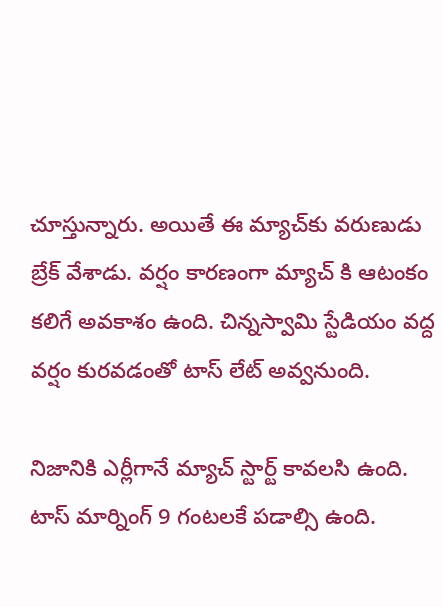చూస్తున్నారు. అయితే ఈ మ్యాచ్‌కు వరుణుడు బ్రేక్ వేశాడు. వర్షం కారణంగా మ్యాచ్ కి ఆటంకం కలిగే అవకాశం ఉంది. చిన్నస్వామి స్టేడియం వద్ద వర్షం కురవడంతో టాస్ లేట్ అవ్వనుంది.

నిజానికి ఎర్లీగానే మ్యాచ్ స్టార్ట్ కావలసి ఉంది. టాస్ మార్నింగ్ 9 గంటలకే పడాల్సి ఉంది.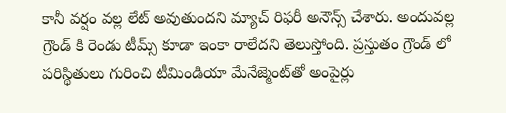కానీ వర్షం వల్ల లేట్ అవుతుందని మ్యాచ్ రిఫరీ అనౌన్స్ చేశారు. అందువల్ల గ్రౌండ్ కి రెండు టీమ్స్ కూడా ఇంకా రాలేదని తెలుస్తోంది. ప్రస్తుతం గ్రౌండ్ లో పరిస్థితులు గురించి టీమిండియా మేనేజ్మెంట్‌తో అంపైర్లు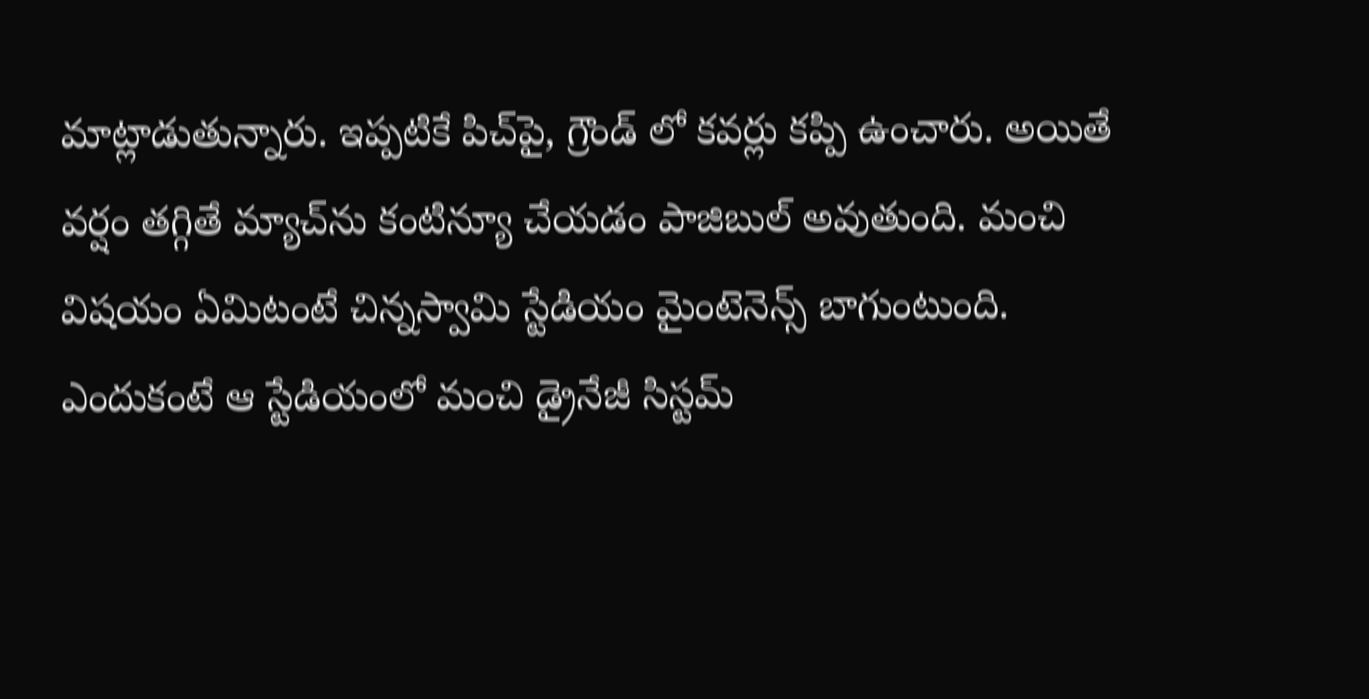మాట్లాడుతున్నారు. ఇప్పటికే పిచ్‌పై, గ్రౌండ్ లో కవర్లు కప్పి ఉంచారు. అయితే వర్షం తగ్గితే మ్యాచ్‌ను కంటిన్యూ చేయడం పాజిబుల్ అవుతుంది. మంచి విషయం ఏమిటంటే చిన్నస్వామి స్టేడియం మైంటెనెన్స్ బాగుంటుంది. ఎందుకంటే ఆ స్టేడియంలో మంచి డ్రైనేజీ సిస్టమ్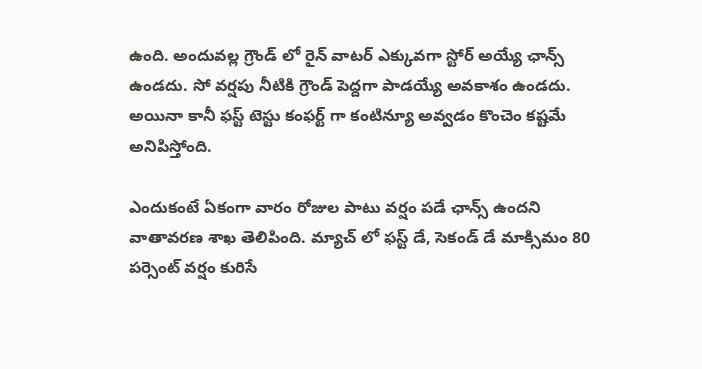ఉంది. అందువల్ల గ్రౌండ్ లో రైన్ వాటర్ ఎక్కువగా స్టోర్ అయ్యే ఛాన్స్ ఉండదు. సో వర్షపు నీటికి గ్రౌండ్ పెద్దగా పాడయ్యే అవకాశం ఉండదు. అయినా కానీ ఫస్ట్ టెస్టు కంఫర్ట్ గా కంటిన్యూ అవ్వడం కొంచెం కష్టమే అనిపిస్తోంది.

ఎందుకంటే ఏకంగా వారం రోజుల పాటు వర్షం పడే ఛాన్స్ ఉందని వాతావరణ శాఖ తెలిపింది. మ్యాచ్ లో ఫస్ట్ డే, సెకండ్ డే మాక్సిమం 80 పర్సెంట్ వర్షం కురిసే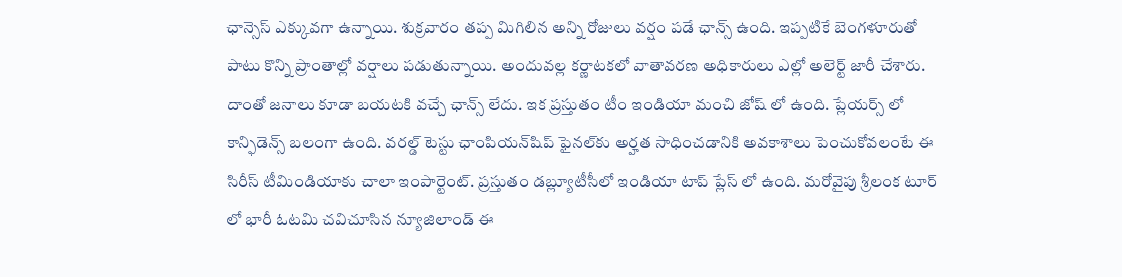ఛాన్సెస్ ఎక్కువగా ఉన్నాయి. శుక్రవారం తప్ప మిగిలిన అన్ని రోజులు వర్షం పడే ఛాన్స్ ఉంది. ఇప్పటికే బెంగళూరుతో పాటు కొన్ని ప్రాంతాల్లో వర్షాలు పడుతున్నాయి. అందువల్ల కర్ణాటకలో వాతావరణ అధికారులు ఎల్లో అలెర్ట్ జారీ చేశారు. దాంతో జనాలు కూడా బయటకి వచ్చే ఛాన్స్ లేదు. ఇక ప్రస్తుతం టీం ఇండియా మంచి జోష్ లో ఉంది. ప్లేయర్స్ లో కాన్ఫిడెన్స్ బలంగా ఉంది. వరల్డ్ టెస్టు ఛాంపియన్‌షిప్ ఫైనల్‌కు అర్హత సాధించడానికి అవకాశాలు పెంచుకోవలంటే ఈ సిరీస్ టీమిండియాకు చాలా ఇంపార్టెంట్. ప్రస్తుతం డబ్ల్యూటీసీలో ఇండియా టాప్ ప్లేస్ లో ఉంది. మరోవైపు శ్రీలంక టూర్ లో భారీ ఓటమి చవిచూసిన న్యూజిలాండ్ ఈ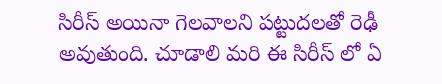సిరీస్‌‌ అయినా గెలవాలని పట్టుదలతో రెఢీ అవుతుంది. చూడాలి మరి ఈ సిరీస్ లో ఏ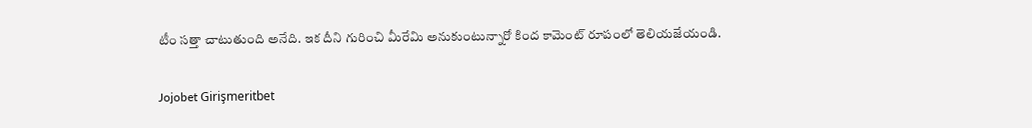టీం సత్తా చాటుతుంది అనేది. ఇక దీని గురించి మీరేమి అనుకుంటున్నారో కింద కామెంట్ రూపంలో తెలియజేయండి.

Jojobet Girişmeritbet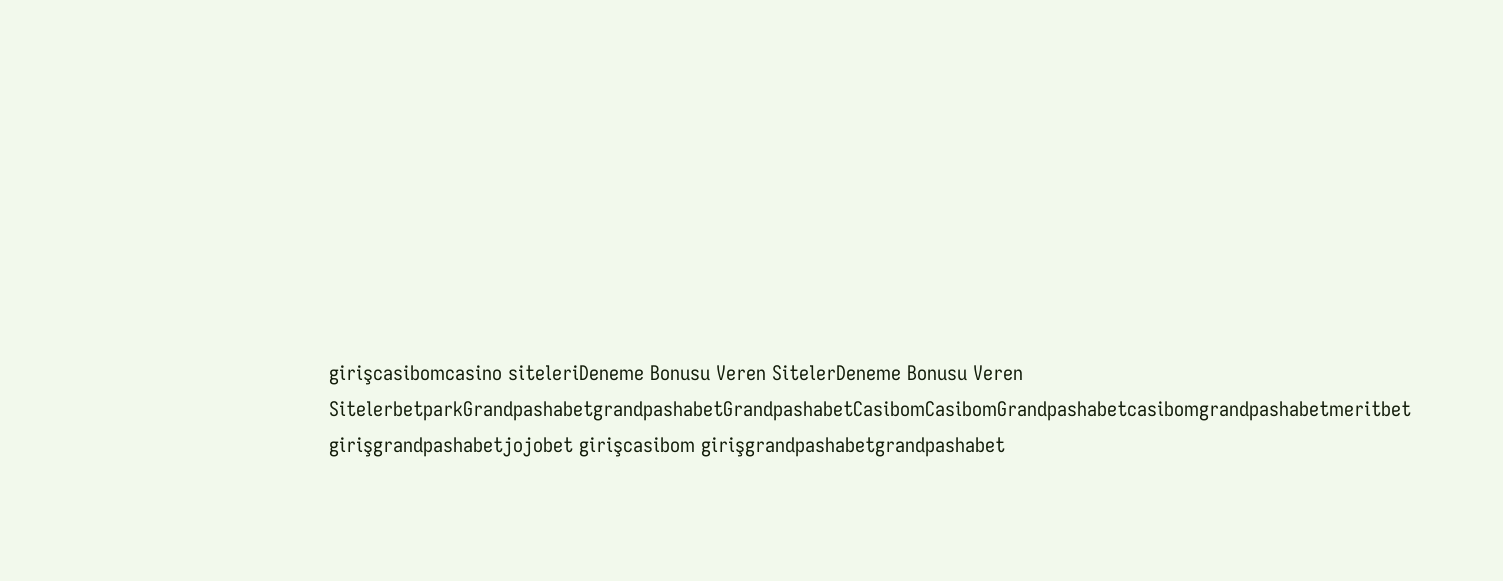girişcasibomcasino siteleriDeneme Bonusu Veren SitelerDeneme Bonusu Veren SitelerbetparkGrandpashabetgrandpashabetGrandpashabetCasibomCasibomGrandpashabetcasibomgrandpashabetmeritbet girişgrandpashabetjojobet girişcasibom girişgrandpashabetgrandpashabet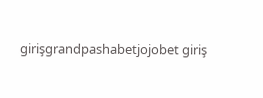girişgrandpashabetjojobet giriş